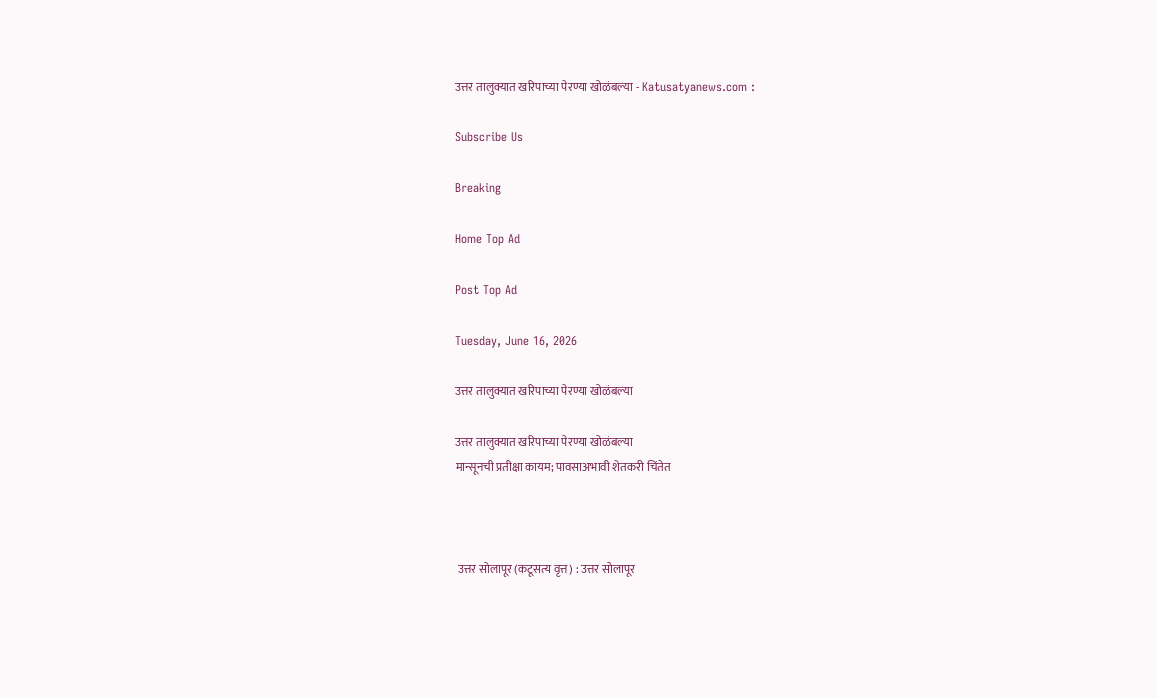उत्तर तालुक्यात खरिपाच्या पेरण्या खोळंबल्या - Katusatyanews.com :

Subscribe Us

Breaking

Home Top Ad

Post Top Ad

Tuesday, June 16, 2026

उत्तर तालुक्यात खरिपाच्या पेरण्या खोळंबल्या

उत्तर तालुक्यात खरिपाच्या पेरण्या खोळंबल्या
मान्सूनची प्रतीक्षा कायम; पावसाअभावी शेतकरी चिंतेत



 उत्तर सोलापूर (कटूसत्य वृत्त) : उत्तर सोलापूर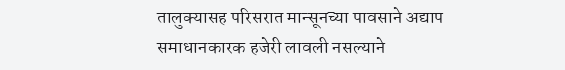तालुक्यासह परिसरात मान्सूनच्या पावसाने अद्याप समाधानकारक हजेरी लावली नसल्याने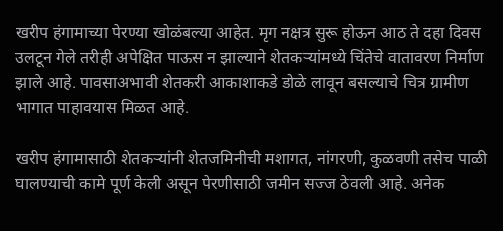खरीप हंगामाच्या पेरण्या खोळंबल्या आहेत. मृग नक्षत्र सुरू होऊन आठ ते दहा दिवस उलटून गेले तरीही अपेक्षित पाऊस न झाल्याने शेतकऱ्यांमध्ये चिंतेचे वातावरण निर्माण झाले आहे. पावसाअभावी शेतकरी आकाशाकडे डोळे लावून बसल्याचे चित्र ग्रामीण भागात पाहावयास मिळत आहे.

खरीप हंगामासाठी शेतकऱ्यांनी शेतजमिनीची मशागत, नांगरणी, कुळवणी तसेच पाळी घालण्याची कामे पूर्ण केली असून पेरणीसाठी जमीन सज्ज ठेवली आहे. अनेक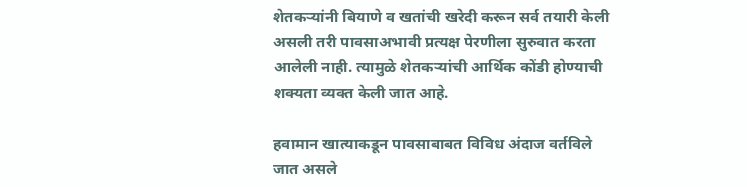शेतकऱ्यांनी बियाणे व खतांची खरेदी करून सर्व तयारी केली असली तरी पावसाअभावी प्रत्यक्ष पेरणीला सुरुवात करता आलेली नाही. त्यामुळे शेतकऱ्यांची आर्थिक कोंडी होण्याची शक्यता व्यक्त केली जात आहे.

हवामान खात्याकडून पावसाबाबत विविध अंदाज वर्तविले जात असले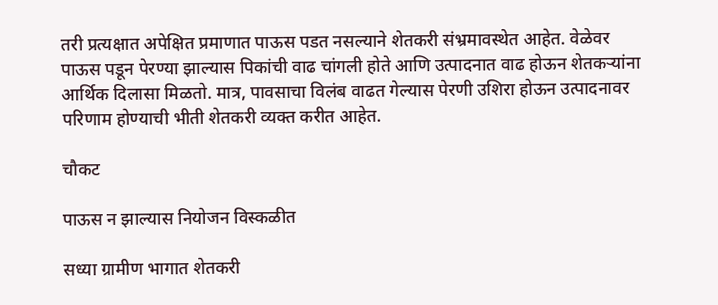तरी प्रत्यक्षात अपेक्षित प्रमाणात पाऊस पडत नसल्याने शेतकरी संभ्रमावस्थेत आहेत. वेळेवर पाऊस पडून पेरण्या झाल्यास पिकांची वाढ चांगली होते आणि उत्पादनात वाढ होऊन शेतकऱ्यांना आर्थिक दिलासा मिळतो. मात्र, पावसाचा विलंब वाढत गेल्यास पेरणी उशिरा होऊन उत्पादनावर परिणाम होण्याची भीती शेतकरी व्यक्त करीत आहेत.

चौकट

पाऊस न झाल्यास नियोजन विस्कळीत

सध्या ग्रामीण भागात शेतकरी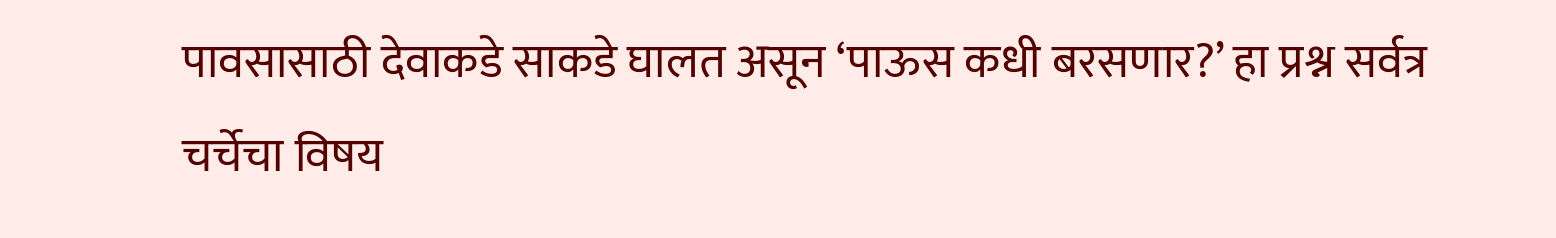पावसासाठी देवाकडे साकडे घालत असून ‘पाऊस कधी बरसणार?’ हा प्रश्न सर्वत्र चर्चेचा विषय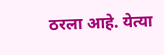ठरला आहे. येत्या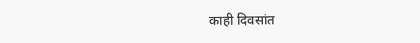काही दिवसांत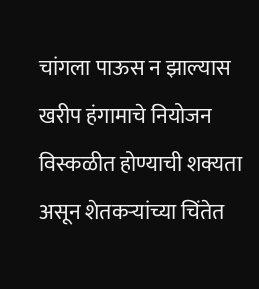चांगला पाऊस न झाल्यास खरीप हंगामाचे नियोजन विस्कळीत होण्याची शक्यता असून शेतकऱ्यांच्या चिंतेत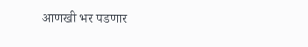आणखी भर पडणार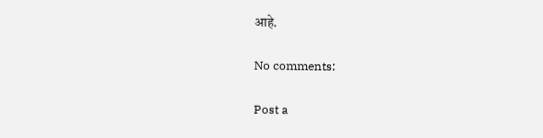आहे.

No comments:

Post a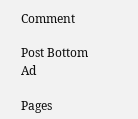Comment

Post Bottom Ad

Pages